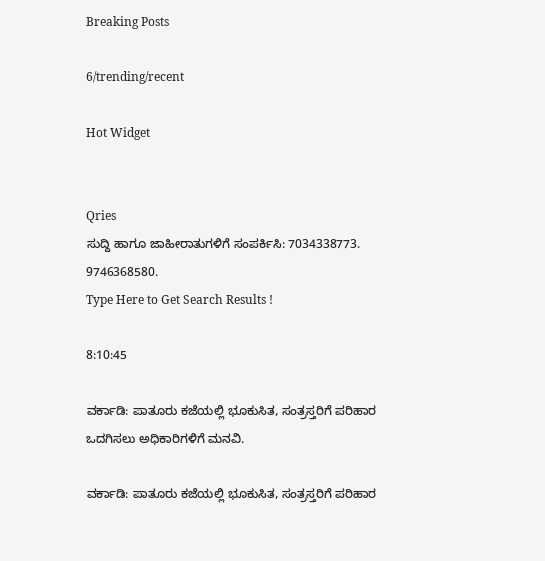Breaking Posts

6/trending/recent

Hot Widget


Qries
ಸುದ್ದಿ ಹಾಗೂ ಜಾಹೀರಾತುಗಳಿಗೆ ಸಂಪರ್ಕಿಸಿ: 7034338773. 9746368580.
Type Here to Get Search Results !

8:10:45

ವರ್ಕಾಡಿ: ಪಾತೂರು ಕಜೆಯಲ್ಲಿ ಭೂಕುಸಿತ, ಸಂತ್ರಸ್ತರಿಗೆ ಪರಿಹಾರ ಒದಗಿಸಲು ಅಧಿಕಾರಿಗಳಿಗೆ ಮನವಿ.

ವರ್ಕಾಡಿ: ಪಾತೂರು ಕಜೆಯಲ್ಲಿ ಭೂಕುಸಿತ, ಸಂತ್ರಸ್ತರಿಗೆ ಪರಿಹಾರ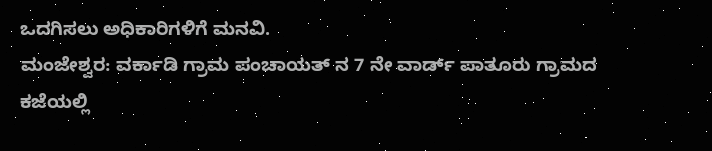ಒದಗಿಸಲು ಅಧಿಕಾರಿಗಳಿಗೆ ಮನವಿ.
ಮಂಜೇಶ್ವರ: ವರ್ಕಾಡಿ ಗ್ರಾಮ ಪಂಚಾಯತ್ ನ 7 ನೇ ವಾರ್ಡ್ ಪಾತೂರು ಗ್ರಾಮದ ಕಜೆಯಲ್ಲಿ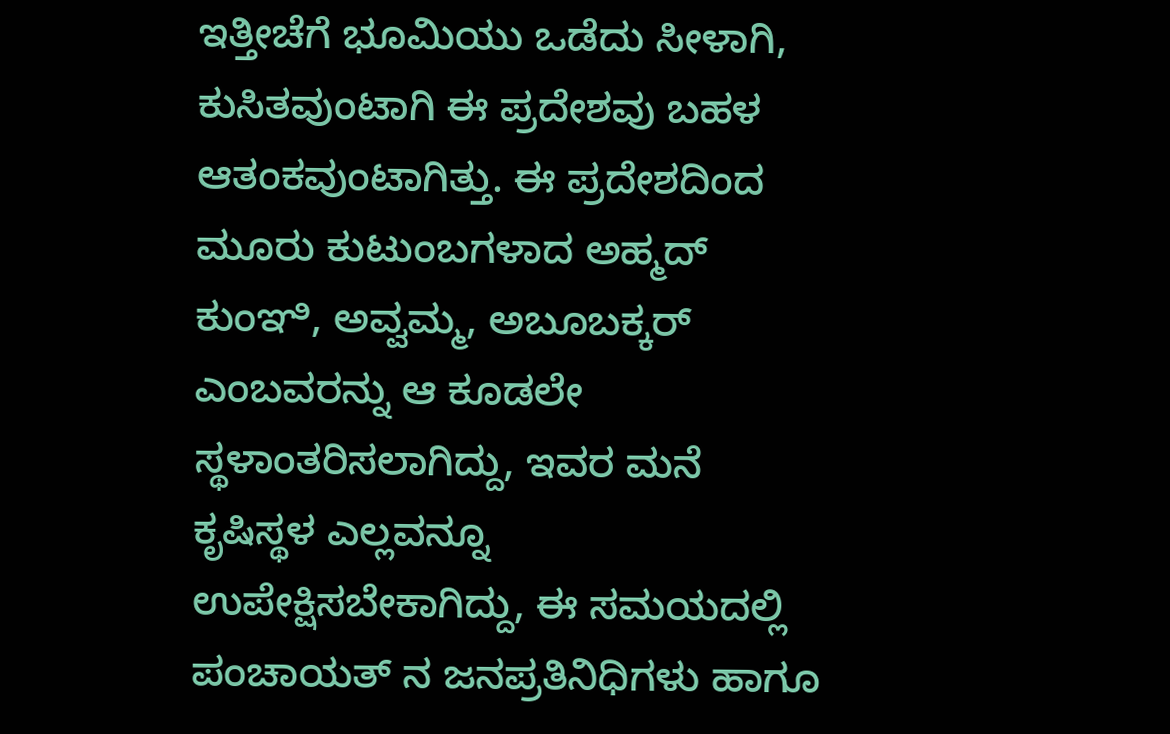ಇತ್ತೀಚೆಗೆ ಭೂಮಿಯು ಒಡೆದು ಸೀಳಾಗಿ, ಕುಸಿತವುಂಟಾಗಿ ಈ ಪ್ರದೇಶವು ಬಹಳ ಆತಂಕವುಂಟಾಗಿತ್ತು. ಈ ಪ್ರದೇಶದಿಂದ ಮೂರು ಕುಟುಂಬಗಳಾದ ಅಹ್ಮದ್ ಕುಂಞಿ, ಅವ್ವಮ್ಮ, ಅಬೂಬಕ್ಕರ್ ಎಂಬವರನ್ನು ಆ ಕೂಡಲೇ ಸ್ಥಳಾಂತರಿಸಲಾಗಿದ್ದು, ಇವರ ಮನೆ ಕೃಷಿಸ್ಥಳ ಎಲ್ಲವನ್ನೂ ಉಪೇಕ್ಷಿಸಬೇಕಾಗಿದ್ದು, ಈ ಸಮಯದಲ್ಲಿ ಪಂಚಾಯತ್ ನ ಜನಪ್ರತಿನಿಧಿಗಳು ಹಾಗೂ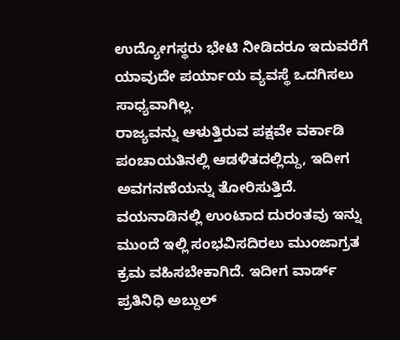ಉದ್ಯೋಗಸ್ಥರು ಭೇಟಿ ನೀಡಿದರೂ ಇದುವರೆಗೆ ಯಾವುದೇ ಪರ್ಯಾಯ ವ್ಯವಸ್ಥೆ ಒದಗಿಸಲು ಸಾಧ್ಯವಾಗಿಲ್ಲ.
ರಾಜ್ಯವನ್ನು ಆಳುತ್ತಿರುವ ಪಕ್ಷವೇ ವರ್ಕಾಡಿ ಪಂಚಾಯತಿನಲ್ಲಿ ಆಡಳಿತದಲ್ಲಿದ್ದು, ಇದೀಗ ಅವಗನಣೆಯನ್ನು ತೋರಿಸುತ್ತಿದೆ. ವಯನಾಡಿನಲ್ಲಿ ಉಂಟಾದ ದುರಂತವು ಇನ್ನು ಮುಂದೆ ಇಲ್ಲಿ ಸಂಭವಿಸದಿರಲು ಮುಂಜಾಗ್ರತ ಕ್ರಮ ವಹಿಸಬೇಕಾಗಿದೆ. ಇದೀಗ ವಾರ್ಡ್ ಪ್ರತಿನಿಧಿ ಅಬ್ದುಲ್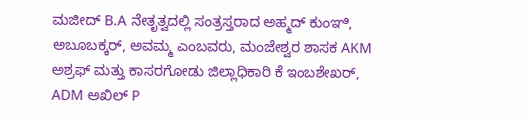ಮಜೀದ್ B.A ನೇತೃತ್ವದಲ್ಲಿ ಸಂತ್ರಸ್ತರಾದ ಅಹ್ಮದ್ ಕುಂಞಿ, ಅಬೂಬಕ್ಕರ್, ಅವಮ್ಮ ಎಂಬವರು, ಮಂಜೇಶ್ವರ ಶಾಸಕ AKM ಅಶ್ರಫ್ ಮತ್ತು ಕಾಸರಗೋಡು ಜಿಲ್ಲಾಧಿಕಾರಿ ಕೆ ಇಂಬಶೇಖರ್, ADM ಅಖಿಲ್ P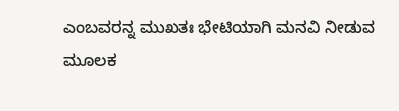ಎಂಬವರನ್ನ ಮುಖತಃ ಭೇಟಿಯಾಗಿ ಮನವಿ ನೀಡುವ ಮೂಲಕ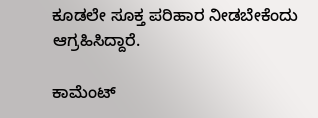ಕೂಡಲೇ ಸೂಕ್ತ ಪರಿಹಾರ ನೀಡಬೇಕೆಂದು ಆಗ್ರಹಿಸಿದ್ದಾರೆ.

ಕಾಮೆಂಟ್‌‌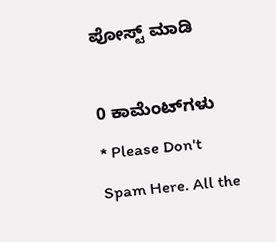ಪೋಸ್ಟ್‌ ಮಾಡಿ

0 ಕಾಮೆಂಟ್‌ಗಳು
* Please Don't Spam Here. All the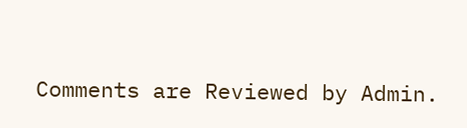Comments are Reviewed by Admin.